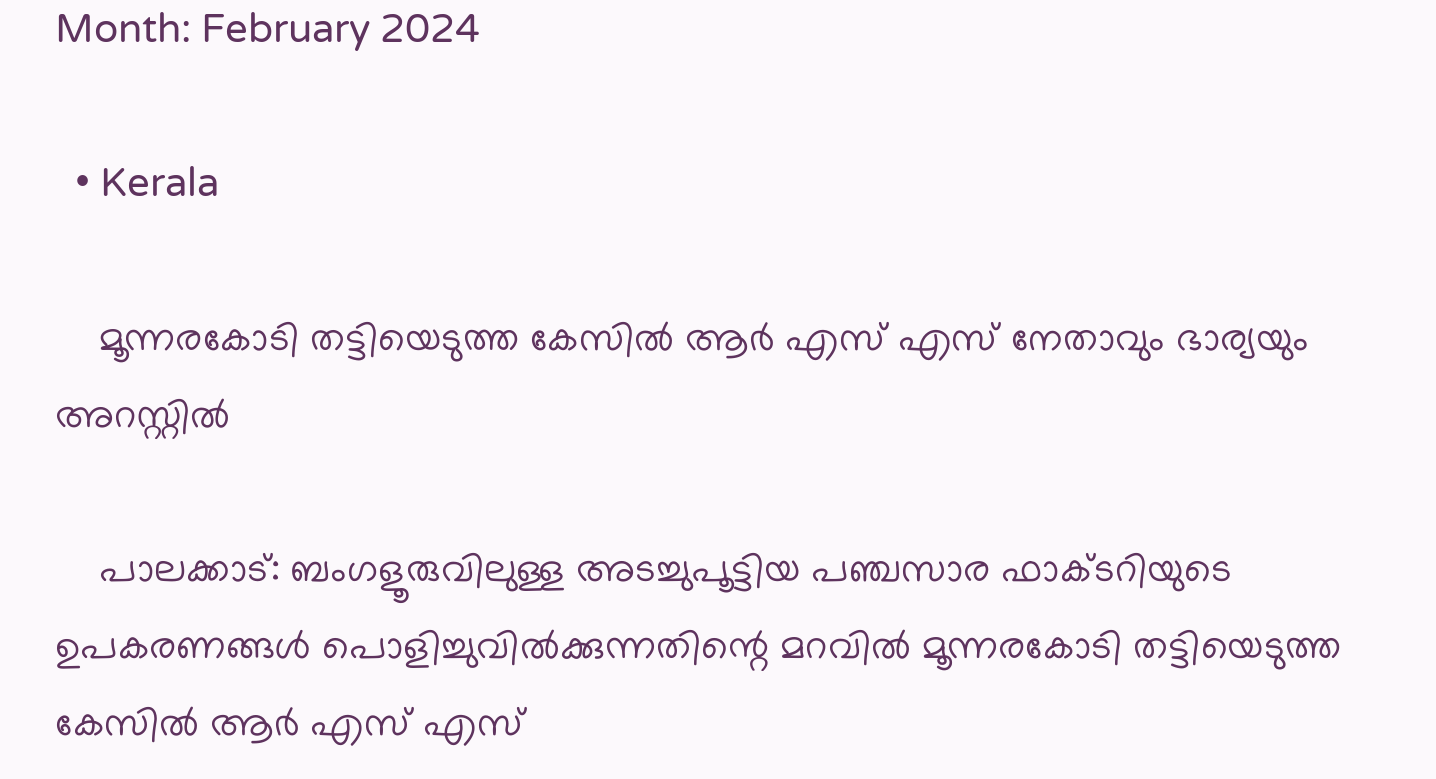Month: February 2024

  • Kerala

    മൂന്നരകോടി തട്ടിയെടുത്ത കേസില്‍ ആർ എസ് എസ് നേതാവും ഭാര്യയും അറസ്റ്റില്‍

    പാലക്കാട്: ബംഗളൂരുവിലുള്ള അടച്ചുപൂട്ടിയ പഞ്ചസാര ഫാക്ടറിയുടെ ഉപകരണങ്ങള്‍ പൊളിച്ചുവില്‍ക്കുന്നതിന്റെ മറവില്‍ മൂന്നരകോടി തട്ടിയെടുത്ത കേസില്‍ ആർ എസ് എസ്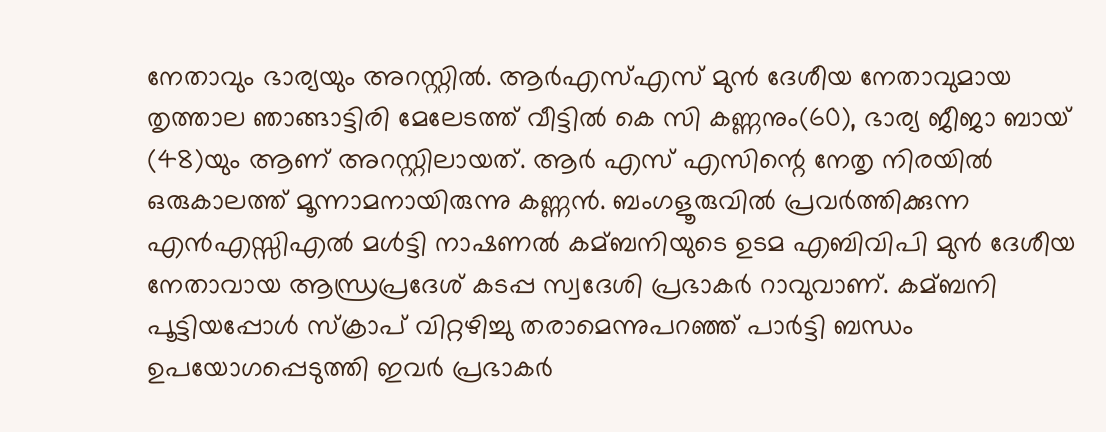നേതാവും ഭാര്യയും അറസ്റ്റില്‍. ആർഎസ്‌എസ് മുൻ ദേശീയ നേതാവുമായ തൃത്താല ഞാങ്ങാട്ടിരി മേലേടത്ത് വീട്ടില്‍ കെ സി കണ്ണനും(60), ഭാര്യ ജീജാ ബായ് (48)യും ആണ് അറസ്റ്റിലായത്. ആർ എസ് എസിന്റെ നേതൃ നിരയില്‍ ഒരുകാലത്ത് മൂന്നാമനായിരുന്നു കണ്ണൻ. ബംഗളൂരുവില്‍ പ്രവർത്തിക്കുന്ന എൻഎസ്സിഎല്‍ മള്‍ട്ടി നാഷണല്‍ കമ്ബനിയുടെ ഉടമ എബിവിപി മുൻ ദേശീയ നേതാവായ ആന്ധ്രപ്രദേശ് കടപ്പ സ്വദേശി പ്രഭാകർ റാവുവാണ്. കമ്ബനി പൂട്ടിയപ്പോള്‍ സ്‌ക്രാപ് വിറ്റഴിച്ചു തരാമെന്നുപറഞ്ഞ് പാർട്ടി ബന്ധം ഉപയോഗപ്പെടുത്തി ഇവർ പ്രഭാകർ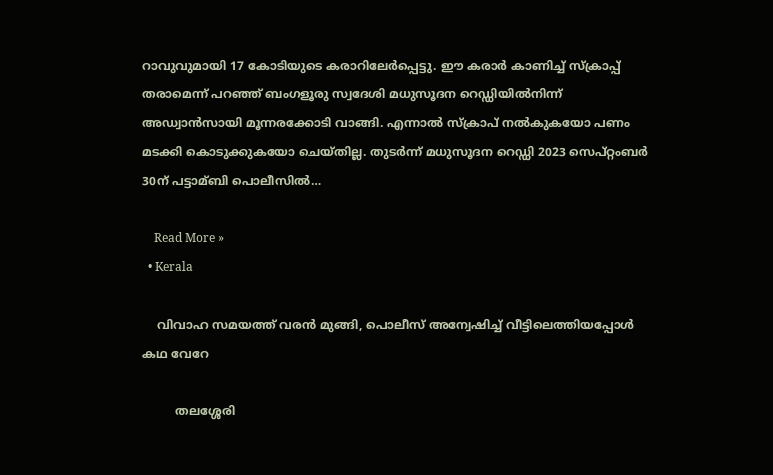റാവുവുമായി 17 കോടിയുടെ കരാറിലേർപ്പെട്ടു. ഈ കരാർ കാണിച്ച്‌ സ്‌ക്രാപ്പ് തരാമെന്ന് പറഞ്ഞ് ബംഗളൂരു സ്വദേശി മധുസൂദന റെഡ്ഡിയില്‍നിന്ന് അഡ്വാൻസായി മൂന്നരക്കോടി വാങ്ങി. എന്നാല്‍ സ്‌ക്രാപ് നല്‍കുകയോ പണം മടക്കി കൊടുക്കുകയോ ചെയ്തില്ല. തുടർന്ന് മധുസൂദന റെഡ്ഡി 2023 സെപ്റ്റംബർ 30ന് പട്ടാമ്ബി പൊലീസില്‍…

    Read More »
  • Kerala

    വിവാഹ സമയത്ത് വരൻ മുങ്ങി, പൊലീസ് അന്വേഷിച്ച് വീട്ടിലെത്തിയപ്പോൾ കഥ വേറേ

         തലശ്ശേരി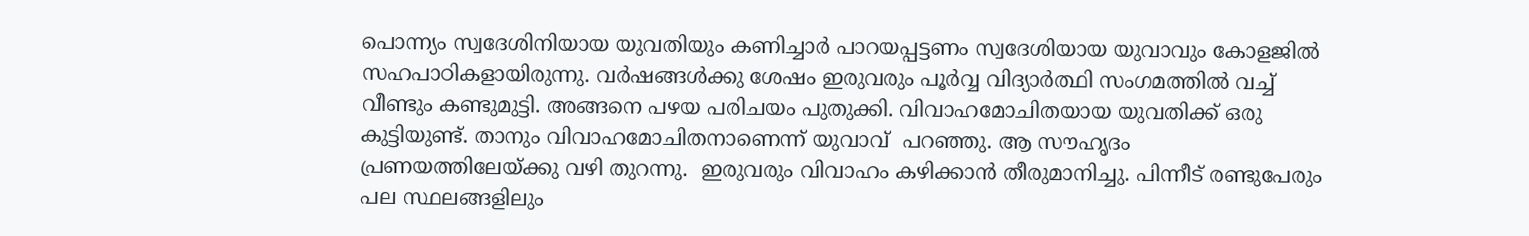പൊന്ന്യം സ്വദേശിനിയായ യുവതിയും കണിച്ചാർ പാറയപ്പട്ടണം സ്വദേശിയായ യുവാവും കോളജിൽ സഹപാഠികളായിരുന്നു. വർഷങ്ങൾക്കു ശേഷം ഇരുവരും പൂർവ്വ വിദ്യാർത്ഥി സംഗമത്തിൽ വച്ച് വീണ്ടും കണ്ടുമുട്ടി. അങ്ങനെ പഴയ പരിചയം പുതുക്കി. വിവാഹമോചിതയായ യുവതിക്ക് ഒരു കുട്ടിയുണ്ട്. താനും വിവാഹമോചിതനാണെന്ന് യുവാവ്  പറഞ്ഞു. ആ സൗഹൃദം    പ്രണയത്തിലേയ്ക്കു വഴി തുറന്നു.  ഇരുവരും വിവാഹം കഴിക്കാൻ തീരുമാനിച്ചു. പിന്നീട് രണ്ടുപേരും പല സ്ഥലങ്ങളിലും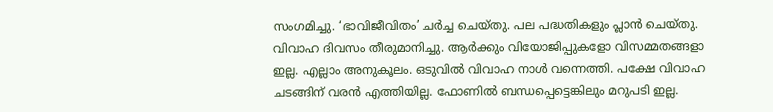സംഗമിച്ചു. ‘ഭാവിജീവിതം’ ചർച്ച ചെയ്തു. പല പദ്ധതികളും പ്ലാൻ ചെയ്തു. വിവാഹ ദിവസം തീരുമാനിച്ചു. ആർക്കും വിയോജിപ്പുകളോ വിസമ്മതങ്ങളാ ഇല്ല. എല്ലാം അനുകൂലം. ഒടുവിൽ വിവാഹ നാൾ വന്നെത്തി. പക്ഷേ വിവാഹ  ചടങ്ങിന് വരൻ എത്തിയില്ല. ഫോണിൽ ബന്ധപ്പെട്ടെങ്കിലും മറുപടി ഇല്ല.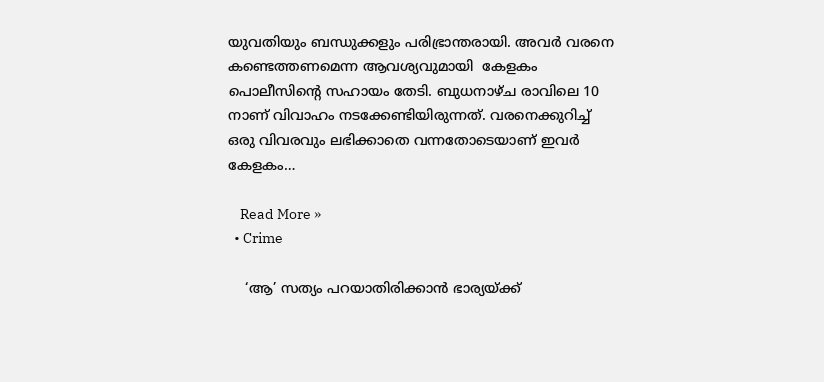യുവതിയും ബന്ധുക്കളും പരിഭ്രാന്തരായി. അവർ വരനെ കണ്ടെത്തണമെന്ന ആവശ്യവുമായി  കേളകം പൊലീസിന്റെ സഹായം തേടി. ബുധനാഴ്ച രാവിലെ 10 നാണ് വിവാഹം നടക്കേണ്ടിയിരുന്നത്. വരനെക്കുറിച്ച് ഒരു വിവരവും ലഭിക്കാതെ വന്നതോടെയാണ് ഇവർ കേളകം…

    Read More »
  • Crime

    ‘ആ’ സത്യം പറയാതിരിക്കാന്‍ ഭാര്യയ്ക്ക്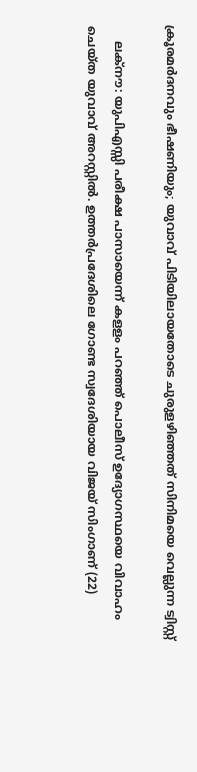ക്രൂരമര്‍ദനവും ഭീഷണിയും; യുവാവ് പിടിയിലായതോടെ ചുരുളഴിഞ്ഞത് സിനിമയെ വെല്ലുന്ന ട്വിസ്റ്റ്

    ലക്നൗ: യുപിഎസ്സി പരീക്ഷ പാസായെന്ന് കളളം പറഞ്ഞ് പൊലീസ് ഉദ്യോഗസ്ഥയെ വിവാഹം ചെയ്ത യുവാവ് അറസ്റ്റില്‍. ഉത്തര്‍പ്രദേശിലെ ഗോണ്ട സ്വദേശിയായ വിജയ് സിംഗാണ് (22)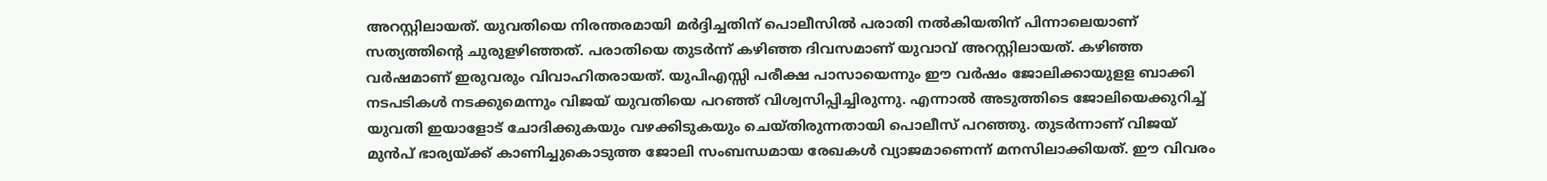അറസ്റ്റിലായത്. യുവതിയെ നിരന്തരമായി മര്‍ദ്ദിച്ചതിന് പൊലീസില്‍ പരാതി നല്‍കിയതിന് പിന്നാലെയാണ് സത്യത്തിന്റെ ചുരുളഴിഞ്ഞത്. പരാതിയെ തുടര്‍ന്ന് കഴിഞ്ഞ ദിവസമാണ് യുവാവ് അറസ്റ്റിലായത്. കഴിഞ്ഞ വര്‍ഷമാണ് ഇരുവരും വിവാഹിതരായത്. യുപിഎസ്സി പരീക്ഷ പാസായെന്നും ഈ വര്‍ഷം ജോലിക്കായുളള ബാക്കി നടപടികള്‍ നടക്കുമെന്നും വിജയ് യുവതിയെ പറഞ്ഞ് വിശ്വസിപ്പിച്ചിരുന്നു. എന്നാല്‍ അടുത്തിടെ ജോലിയെക്കുറിച്ച് യുവതി ഇയാളോട് ചോദിക്കുകയും വഴക്കിടുകയും ചെയ്തിരുന്നതായി പൊലീസ് പറഞ്ഞു. തുടര്‍ന്നാണ് വിജയ് മുന്‍പ് ഭാര്യയ്ക്ക് കാണിച്ചുകൊടുത്ത ജോലി സംബന്ധമായ രേഖകള്‍ വ്യാജമാണെന്ന് മനസിലാക്കിയത്. ഈ വിവരം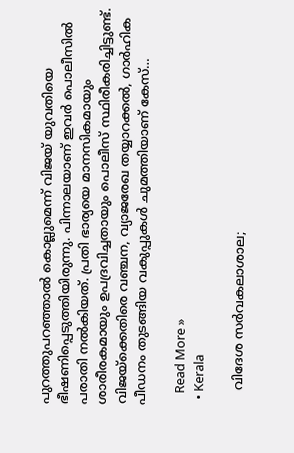പുറത്തുപറഞ്ഞാല്‍ കൊല്ലുമെന്ന് വിജയ് യുവതിയെ ഭീഷണിപ്പെടുത്തിയിരുന്നു. പിന്നാലയാണ് ഇവര്‍ പൊലീസില്‍ പരാതി നല്‍കിയത്. പ്രതി ഭാര്യയെ മാനസികമായും ശാരീരകമായും ഉപദ്രവിച്ചതായും പൊലീസ് സ്ഥിരീകരിച്ചിട്ടുണ്ട്. വിജയ്‌ക്കെതിരെ വഞ്ചന, വ്യാജരേഖ തയ്യാറക്കല്‍, ഗാര്‍ഹിക പീഡനം തുടങ്ങിയ വകുപ്പുകള്‍ ചുമത്തിയാണ് കേസ്…

    Read More »
  • Kerala

    വിദേശ സര്‍വകലാശാല;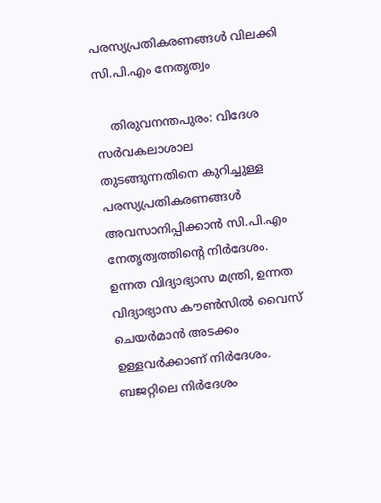പരസ്യപ്രതികരണങ്ങള്‍ വിലക്കി സി.പി.എം നേതൃത്വം

    തിരുവനന്തപുരം: വിദേശ സര്‍വകലാശാല തുടങ്ങുന്നതിനെ കുറിച്ചുള്ള പരസ്യപ്രതികരണങ്ങള്‍ അവസാനിപ്പിക്കാന്‍ സി.പി.എം നേതൃത്വത്തിന്റെ നിര്‍ദേശം. ഉന്നത വിദ്യാഭ്യാസ മന്ത്രി, ഉന്നത വിദ്യാഭ്യാസ കൗണ്‍സില്‍ വൈസ് ചെയര്‍മാന്‍ അടക്കം ഉള്ളവര്‍ക്കാണ് നിര്‍ദേശം. ബജറ്റിലെ നിര്‍ദേശം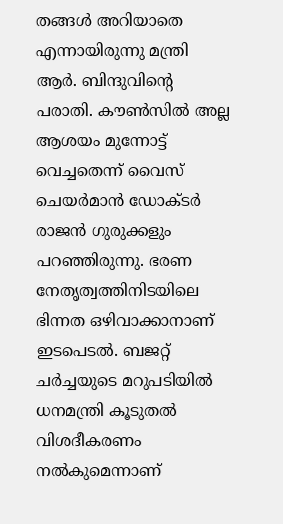തങ്ങള്‍ അറിയാതെ എന്നായിരുന്നു മന്ത്രി ആര്‍. ബിന്ദുവിന്റെ പരാതി. കൗണ്‍സില്‍ അല്ല ആശയം മുന്നോട്ട് വെച്ചതെന്ന് വൈസ് ചെയര്‍മാന്‍ ഡോക്ടര്‍ രാജന്‍ ഗുരുക്കളും പറഞ്ഞിരുന്നു. ഭരണ നേതൃത്വത്തിനിടയിലെ ഭിന്നത ഒഴിവാക്കാനാണ് ഇടപെടല്‍. ബജറ്റ് ചര്‍ച്ചയുടെ മറുപടിയില്‍ ധനമന്ത്രി കൂടുതല്‍ വിശദീകരണം നല്‍കുമെന്നാണ്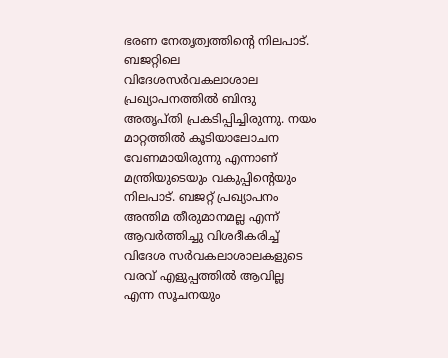ഭരണ നേതൃത്വത്തിന്റെ നിലപാട്. ബജറ്റിലെ വിദേശസര്‍വകലാശാല പ്രഖ്യാപനത്തില്‍ ബിന്ദു അതൃപ്തി പ്രകടിപ്പിച്ചിരുന്നു. നയം മാറ്റത്തില്‍ കൂടിയാലോചന വേണമായിരുന്നു എന്നാണ് മന്ത്രിയുടെയും വകുപ്പിന്റെയും നിലപാട്. ബജറ്റ് പ്രഖ്യാപനം അന്തിമ തീരുമാനമല്ല എന്ന് ആവര്‍ത്തിച്ചു വിശദീകരിച്ച് വിദേശ സര്‍വകലാശാലകളുടെ വരവ് എളുപ്പത്തില്‍ ആവില്ല എന്ന സൂചനയും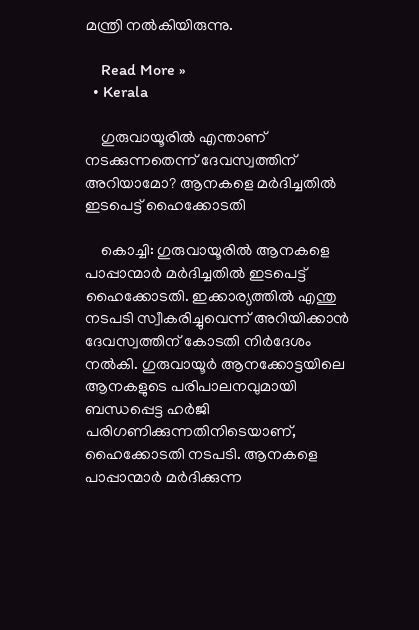മന്ത്രി നല്‍കിയിരുന്നു.

    Read More »
  • Kerala

    ഗുരുവായൂരില്‍ എന്താണ് നടക്കുന്നതെന്ന് ദേവസ്വത്തിന് അറിയാമോ? ആനകളെ മര്‍ദിച്ചതില്‍ ഇടപെട്ട് ഹൈക്കോടതി

    കൊച്ചി: ഗുരുവായൂരില്‍ ആനകളെ പാപ്പാന്മാര്‍ മര്‍ദിച്ചതില്‍ ഇടപെട്ട് ഹൈക്കോടതി. ഇക്കാര്യത്തില്‍ എന്തു നടപടി സ്വീകരിച്ചുവെന്ന് അറിയിക്കാന്‍ ദേവസ്വത്തിന് കോടതി നിര്‍ദേശം നല്‍കി. ഗുരുവായൂര്‍ ആനക്കോട്ടയിലെ ആനകളുടെ പരിപാലനവുമായി ബന്ധപ്പെട്ട ഹര്‍ജി പരിഗണിക്കുന്നതിനിടെയാണ്, ഹൈക്കോടതി നടപടി. ആനകളെ പാപ്പാന്മാര്‍ മര്‍ദിക്കുന്ന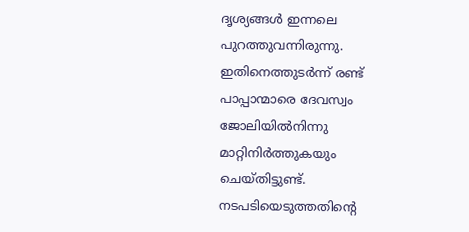ദൃശ്യങ്ങള്‍ ഇന്നലെ പുറത്തുവന്നിരുന്നു. ഇതിനെത്തുടര്‍ന്ന് രണ്ട് പാപ്പാന്മാരെ ദേവസ്വം ജോലിയില്‍നിന്നു മാറ്റിനിര്‍ത്തുകയും ചെയ്തിട്ടുണ്ട്. നടപടിയെടുത്തതിന്റെ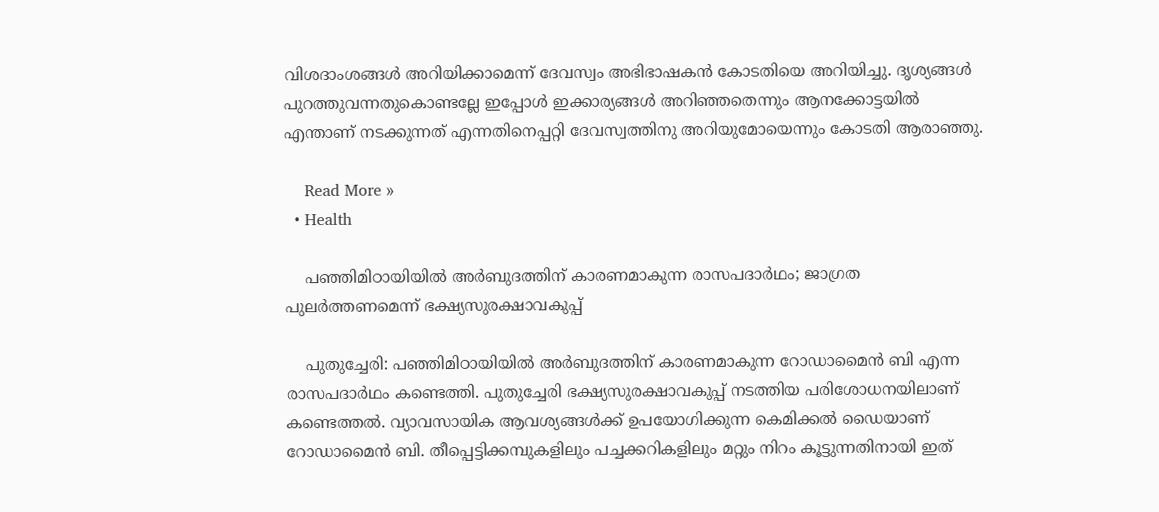വിശദാംശങ്ങള്‍ അറിയിക്കാമെന്ന് ദേവസ്വം അഭിഭാഷകന്‍ കോടതിയെ അറിയിച്ചു. ദൃശ്യങ്ങള്‍ പുറത്തുവന്നതുകൊണ്ടല്ലേ ഇപ്പോള്‍ ഇക്കാര്യങ്ങള്‍ അറിഞ്ഞതെന്നും ആനക്കോട്ടയില്‍ എന്താണ് നടക്കുന്നത് എന്നതിനെപ്പറ്റി ദേവസ്വത്തിനു അറിയുമോയെന്നും കോടതി ആരാഞ്ഞു.

    Read More »
  • Health

    പഞ്ഞിമിഠായിയില്‍ അര്‍ബുദത്തിന് കാരണമാകുന്ന രാസപദാര്‍ഥം; ജാഗ്രത പുലര്‍ത്തണമെന്ന് ഭക്ഷ്യസുരക്ഷാവകുപ്പ്

    പുതുച്ചേരി: പഞ്ഞിമിഠായിയില്‍ അര്‍ബുദത്തിന് കാരണമാകുന്ന റോഡാമൈന്‍ ബി എന്ന രാസപദാര്‍ഥം കണ്ടെത്തി. പുതുച്ചേരി ഭക്ഷ്യസുരക്ഷാവകുപ്പ് നടത്തിയ പരിശോധനയിലാണ് കണ്ടെത്തല്‍. വ്യാവസായിക ആവശ്യങ്ങള്‍ക്ക് ഉപയോഗിക്കുന്ന കെമിക്കല്‍ ഡൈയാണ് റോഡാമൈന്‍ ബി. തീപ്പെട്ടിക്കമ്പുകളിലും പച്ചക്കറികളിലും മറ്റും നിറം കൂട്ടുന്നതിനായി ഇത്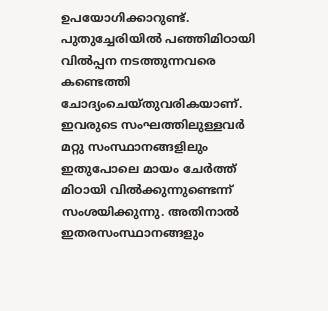ഉപയോഗിക്കാറുണ്ട്. പുതുച്ചേരിയില്‍ പഞ്ഞിമിഠായി വില്‍പ്പന നടത്തുന്നവരെ കണ്ടെത്തി ചോദ്യംചെയ്തുവരികയാണ്. ഇവരുടെ സംഘത്തിലുള്ളവര്‍ മറ്റു സംസ്ഥാനങ്ങളിലും ഇതുപോലെ മായം ചേര്‍ത്ത് മിഠായി വില്‍ക്കുന്നുണ്ടെന്ന് സംശയിക്കുന്നു. അതിനാല്‍ ഇതരസംസ്ഥാനങ്ങളും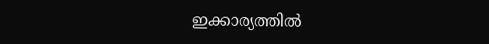ഇക്കാര്യത്തില്‍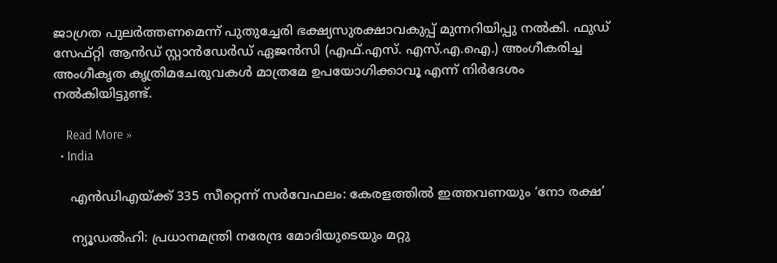ജാഗ്രത പുലര്‍ത്തണമെന്ന് പുതുച്ചേരി ഭക്ഷ്യസുരക്ഷാവകുപ്പ് മുന്നറിയിപ്പു നല്‍കി. ഫുഡ് സേഫ്റ്റി ആന്‍ഡ് സ്റ്റാന്‍ഡേര്‍ഡ് ഏജന്‍സി (എഫ്.എസ്. എസ്.എ.ഐ.) അംഗീകരിച്ച അംഗീകൃത കൃത്രിമചേരുവകള്‍ മാത്രമേ ഉപയോഗിക്കാവൂ എന്ന് നിര്‍ദേശം നല്‍കിയിട്ടുണ്ട്.

    Read More »
  • India

    എന്‍ഡിഎയ്ക്ക് 335 സീറ്റെന്ന് സര്‍വേഫലം: കേരളത്തില്‍ ഇത്തവണയും ‘നോ രക്ഷ’

    ന്യൂഡല്‍ഹി: പ്രധാനമന്ത്രി നരേന്ദ്ര മോദിയുടെയും മറ്റു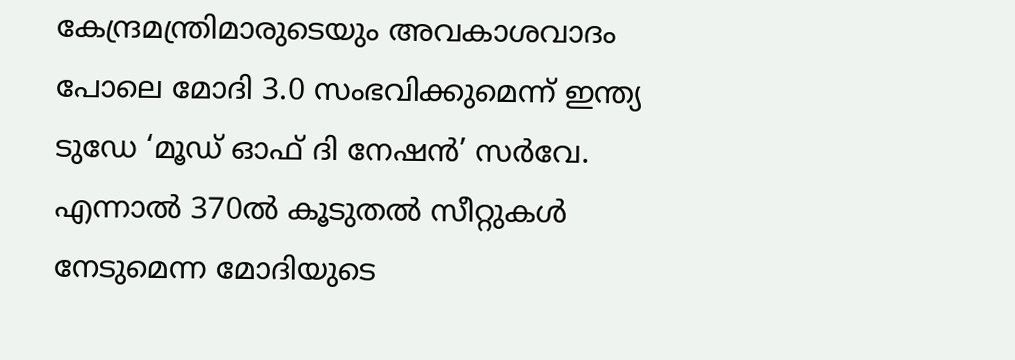കേന്ദ്രമന്ത്രിമാരുടെയും അവകാശവാദം പോലെ മോദി 3.0 സംഭവിക്കുമെന്ന് ഇന്ത്യ ടുഡേ ‘മൂഡ് ഓഫ് ദി നേഷന്‍’ സര്‍വേ. എന്നാല്‍ 370ല്‍ കൂടുതല്‍ സീറ്റുകള്‍ നേടുമെന്ന മോദിയുടെ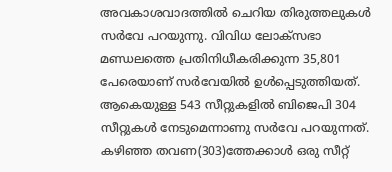അവകാശവാദത്തില്‍ ചെറിയ തിരുത്തലുകള്‍ സര്‍വേ പറയുന്നു. വിവിധ ലോക്‌സഭാ മണ്ഡലത്തെ പ്രതിനിധീകരിക്കുന്ന 35,801 പേരെയാണ് സര്‍വേയില്‍ ഉള്‍പ്പെടുത്തിയത്. ആകെയുള്ള 543 സീറ്റുകളില്‍ ബിജെപി 304 സീറ്റുകള്‍ നേടുമെന്നാണു സര്‍വേ പറയുന്നത്. കഴിഞ്ഞ തവണ(303)ത്തേക്കാള്‍ ഒരു സീറ്റ്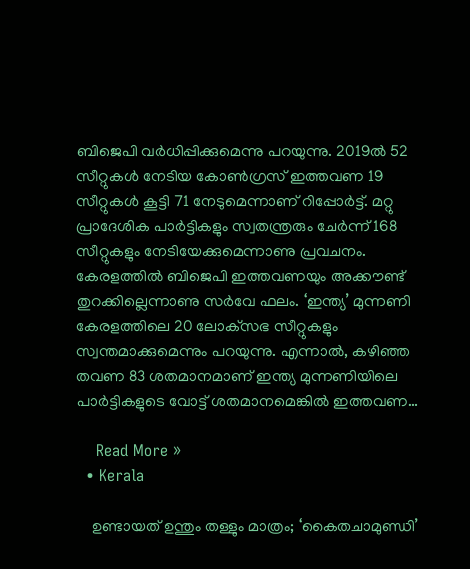ബിജെപി വര്‍ധിപ്പിക്കുമെന്നു പറയുന്നു. 2019ല്‍ 52 സീറ്റുകള്‍ നേടിയ കോണ്‍ഗ്രസ് ഇത്തവണ 19 സീറ്റുകള്‍ കൂട്ടി 71 നേടുമെന്നാണ് റിപ്പോര്‍ട്ട്. മറ്റു പ്രാദേശിക പാര്‍ട്ടികളും സ്വതന്ത്രരും ചേര്‍ന്ന് 168 സീറ്റുകളും നേടിയേക്കുമെന്നാണു പ്രവചനം. കേരളത്തില്‍ ബിജെപി ഇത്തവണയും അക്കൗണ്ട് തുറക്കില്ലെന്നാണു സര്‍വേ ഫലം. ‘ഇന്ത്യ’ മുന്നണി കേരളത്തിലെ 20 ലോക്‌സഭ സീറ്റുകളും സ്വന്തമാക്കുമെന്നും പറയുന്നു. എന്നാല്‍, കഴിഞ്ഞ തവണ 83 ശതമാനമാണ് ഇന്ത്യ മുന്നണിയിലെ പാര്‍ട്ടികളുടെ വോട്ട് ശതമാനമെങ്കില്‍ ഇത്തവണ…

    Read More »
  • Kerala

    ഉണ്ടായത് ഉന്തും തള്ളും മാത്രം; ‘കൈതചാമുണ്ഡി’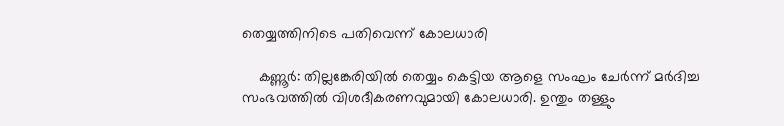തെയ്യത്തിനിടെ പതിവെന്ന് കോലധാരി

    കണ്ണൂര്‍: തില്ലങ്കേരിയില്‍ തെയ്യം കെട്ടിയ ആളെ സംഘം ചേര്‍ന്ന് മര്‍ദിച്ച സംഭവത്തില്‍ വിശദീകരണവുമായി കോലധാരി. ഉന്തും തള്ളും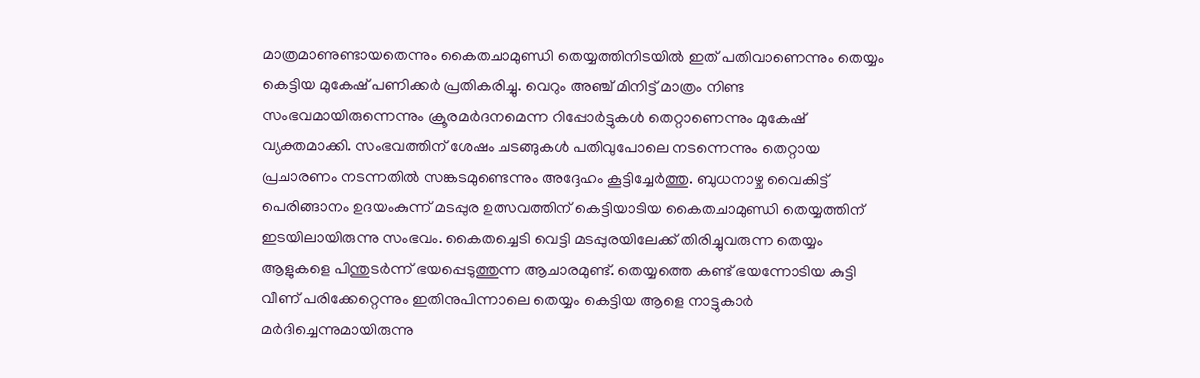മാത്രമാണുണ്ടായതെന്നും കൈതചാമുണ്ഡി തെയ്യത്തിനിടയില്‍ ഇത് പതിവാണെന്നും തെയ്യം കെട്ടിയ മുകേഷ് പണിക്കര്‍ പ്രതികരിച്ചു. വെറും അഞ്ച് മിനിട്ട് മാത്രം നിണ്ട സംഭവമായിരുന്നെന്നും ക്രൂരമര്‍ദനമെന്ന റിപ്പോര്‍ട്ടുകള്‍ തെറ്റാണെന്നും മുകേഷ് വ്യക്തമാക്കി. സംഭവത്തിന് ശേഷം ചടങ്ങുകള്‍ പതിവുപോലെ നടന്നെന്നും തെറ്റായ പ്രചാരണം നടന്നതില്‍ സങ്കടമുണ്ടെന്നും അദ്ദേഹം കൂട്ടിച്ചേര്‍ത്തു. ബുധനാഴ്ച വൈകിട്ട് പെരിങ്ങാനം ഉദയംകുന്ന് മടപ്പുര ഉത്സവത്തിന് കെട്ടിയാടിയ കൈതചാമുണ്ഡി തെയ്യത്തിന് ഇടയിലായിരുന്നു സംഭവം. കൈതച്ചെടി വെട്ടി മടപ്പുരയിലേക്ക് തിരിച്ചുവരുന്ന തെയ്യം ആളുകളെ പിന്തുടര്‍ന്ന് ഭയപ്പെടുത്തുന്ന ആചാരമുണ്ട്. തെയ്യത്തെ കണ്ട് ഭയന്നോടിയ കുട്ടി വീണ് പരിക്കേറ്റെന്നും ഇതിനുപിന്നാലെ തെയ്യം കെട്ടിയ ആളെ നാട്ടുകാര്‍ മര്‍ദിച്ചെന്നുമായിരുന്നു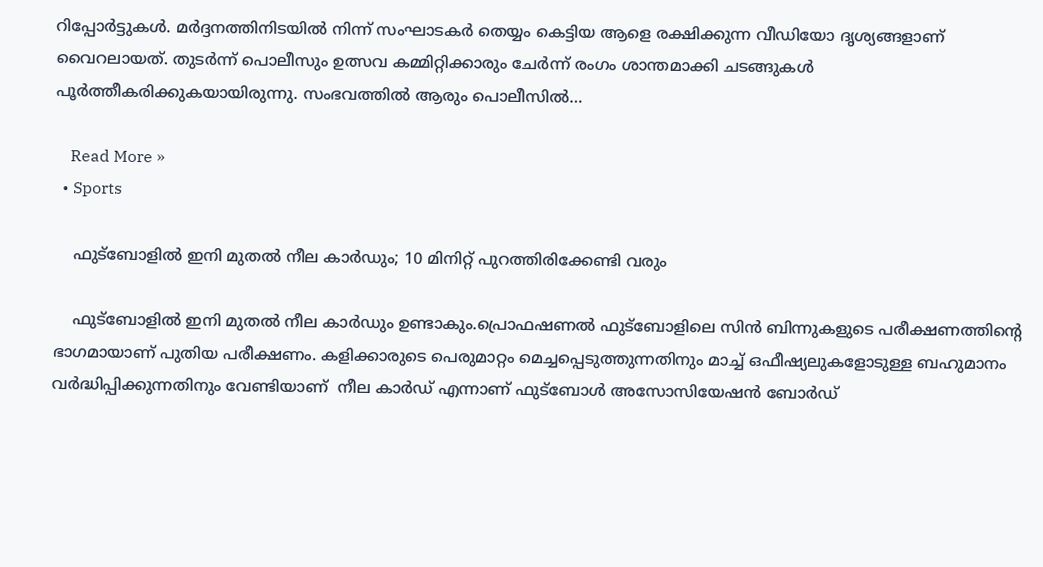റിപ്പോര്‍ട്ടുകള്‍. മര്‍ദ്ദനത്തിനിടയില്‍ നിന്ന് സംഘാടകര്‍ തെയ്യം കെട്ടിയ ആളെ രക്ഷിക്കുന്ന വീഡിയോ ദൃശ്യങ്ങളാണ് വൈറലായത്. തുടര്‍ന്ന് പൊലീസും ഉത്സവ കമ്മിറ്റിക്കാരും ചേര്‍ന്ന് രംഗം ശാന്തമാക്കി ചടങ്ങുകള്‍ പൂര്‍ത്തീകരിക്കുകയായിരുന്നു. സംഭവത്തില്‍ ആരും പൊലീസില്‍…

    Read More »
  • Sports

    ഫുട്ബോളില്‍ ഇനി മുതല്‍ നീല കാര്‍ഡും; 10 മിനിറ്റ് പുറത്തിരിക്കേണ്ടി വരും

    ഫുട്ബോളില്‍ ഇനി മുതല്‍ നീല കാര്‍ഡും ഉണ്ടാകും.പ്രൊഫഷണല്‍ ഫുട്ബോളിലെ സിൻ ബിന്നുകളുടെ പരീക്ഷണത്തിൻ്റെ ഭാഗമായാണ് പുതിയ പരീക്ഷണം. കളിക്കാരുടെ പെരുമാറ്റം മെച്ചപ്പെടുത്തുന്നതിനും മാച്ച്‌ ഒഫീഷ്യലുകളോടുള്ള ബഹുമാനം വർദ്ധിപ്പിക്കുന്നതിനും വേണ്ടിയാണ്  നീല കാര്‍ഡ് എന്നാണ് ഫുട്ബോള്‍ അസോസിയേഷൻ ബോർഡ്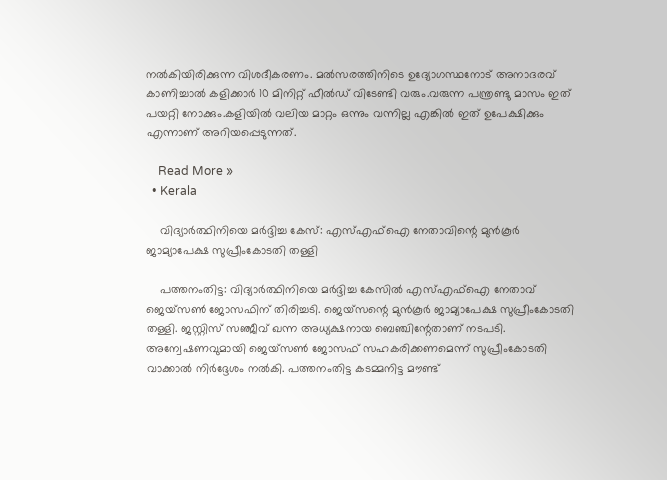നൽകിയിരിക്കുന്ന വിശദീകരണം. മല്‍സരത്തിനിടെ ഉദ്യോഗസ്ഥനോട് അനാദരവ് കാണിച്ചാല്‍ കളിക്കാർ 10 മിനിറ്റ് ഫീല്‍ഡ് വിടേണ്ടി വരും.വരുന്ന പന്ത്രണ്ടു മാസം ഇത് പയറ്റി നോക്കും.കളിയില്‍ വലിയ മാറ്റം ഒന്നും വന്നില്ല എങ്കില്‍ ഇത് ഉപേക്ഷിക്കും എന്നാണ് അറിയപ്പെടുന്നത്.

    Read More »
  • Kerala

    വിദ്യാര്‍ത്ഥിനിയെ മര്‍ദ്ദിച്ച കേസ്: എസ്എഫ്ഐ നേതാവിന്റെ മുന്‍കൂര്‍ ജാമ്യാപേക്ഷ സുപ്രീംകോടതി തള്ളി

    പത്തനംതിട്ട: വിദ്യാര്‍ത്ഥിനിയെ മര്‍ദ്ദിച്ച കേസില്‍ എസ്എഫ്ഐ നേതാവ് ജെയ്സണ്‍ ജോസഫിന് തിരിച്ചടി. ജെയ്സന്റെ മുന്‍കൂര്‍ ജാമ്യാപേക്ഷ സുപ്രീംകോടതി തള്ളി. ജസ്റ്റിസ് സഞ്ജീവ് ഖന്ന അധ്യക്ഷനായ ബെഞ്ചിന്റേതാണ് നടപടി. അന്വേഷണവുമായി ജെയ്സണ്‍ ജോസഫ് സഹകരിക്കണമെന്ന് സുപ്രീംകോടതി വാക്കാല്‍ നിര്‍ദ്ദേശം നല്‍കി. പത്തനംതിട്ട കടമ്മനിട്ട മൗണ്ട്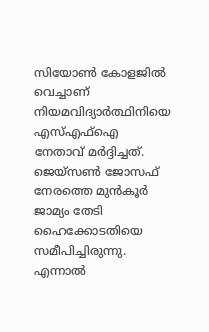സിയോണ്‍ കോളജില്‍ വെച്ചാണ് നിയമവിദ്യാര്‍ത്ഥിനിയെ എസ്എഫ്ഐ നേതാവ് മര്‍ദ്ദിച്ചത്. ജെയ്സണ്‍ ജോസഫ് നേരത്തെ മുന്‍കൂര്‍ ജാമ്യം തേടി ഹൈക്കോടതിയെ സമീപിച്ചിരുന്നു. എന്നാല്‍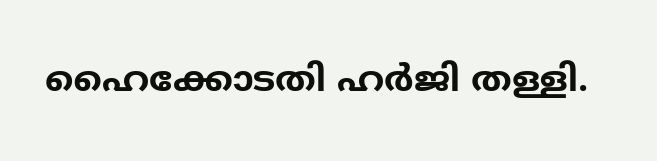ഹൈക്കോടതി ഹര്‍ജി തള്ളി.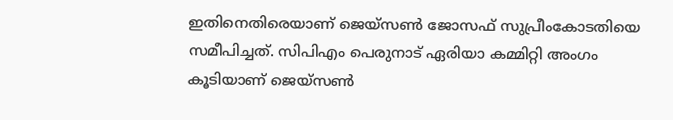ഇതിനെതിരെയാണ് ജെയ്സണ്‍ ജോസഫ് സുപ്രീംകോടതിയെ സമീപിച്ചത്. സിപിഎം പെരുനാട് ഏരിയാ കമ്മിറ്റി അംഗം കൂടിയാണ് ജെയ്സണ്‍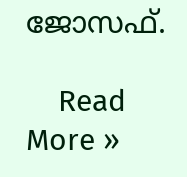ജോസഫ്.

    Read More »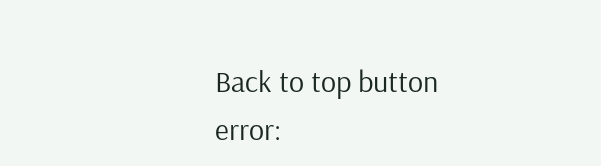Back to top button
error: